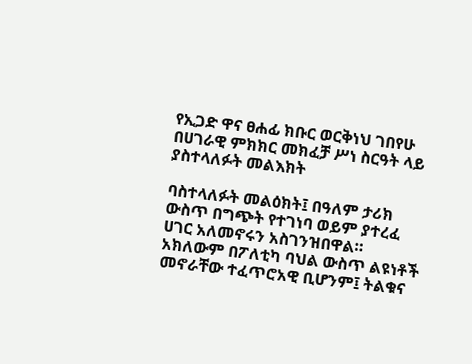የኢጋድ ዋና ፀሐፊ ክቡር ወርቅነህ ገበየሁ በሀገራዊ ምክክር መክፈቻ ሥነ ስርዓት ላይ ያስተላለፉት መልእክት

ባስተላለፉት መልዕክት፤ በዓለም ታሪክ ውስጥ በግጭት የተገነባ ወይም ያተረፈ ሀገር አለመኖሩን አስገንዝበዋል። አክለውም በፖለቲካ ባህል ውስጥ ልዩነቶች መኖራቸው ተፈጥሮአዊ ቢሆንም፤ ትልቁና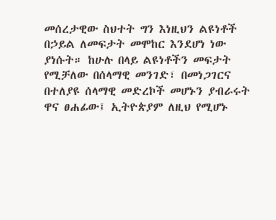መሰረታዊው ስህተት ግን እነዚህን ልዩነቶች በኃይል ለመፍታት መሞከር እንደሆነ ነው ያነሱት። ከሁሉ በላይ ልዩነቶችን መፍታት የሚቻለው በሰላማዊ መንገድ፣ በመነጋገርና በተለያዩ ሰላማዊ መድረኮች መሆኑን ያብራሩት ዋና ፀሐፊው፤ ኢትዮጵያም ለዚህ የሚሆኑ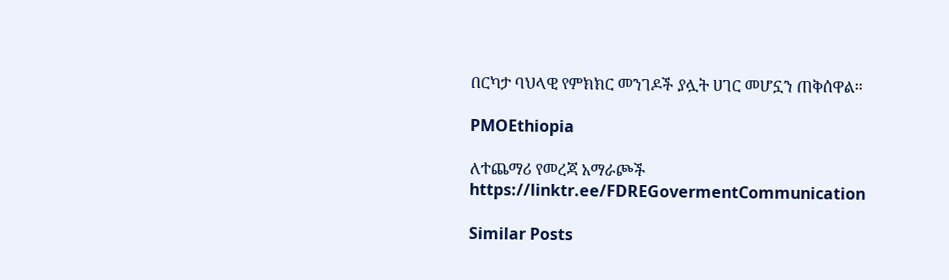በርካታ ባህላዊ የምክክር መንገዶች ያሏት ሀገር መሆኗን ጠቅሰዋል።

PMOEthiopia

ለተጨማሪ የመረጃ አማራጮች
https://linktr.ee/FDREGovermentCommunication

Similar Posts